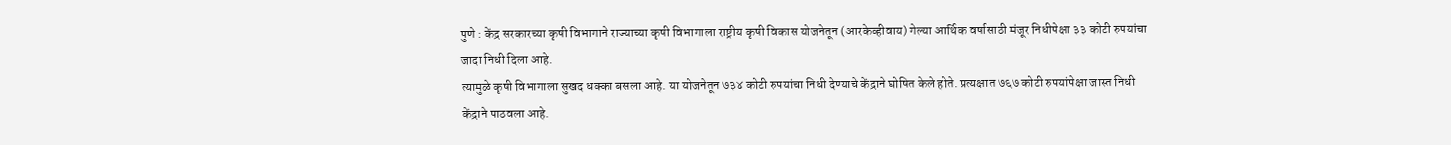पुणे : केंद्र सरकारच्या कृषी विभागाने राज्याच्या कृषी विभागाला राष्ट्रीय कृषी विकास योजनेतून (आरकेव्हीवाय) गेल्या आर्थिक वर्षासाठी मंजूर निधीपेक्षा ३३ कोटी रुपयांचा जादा निधी दिला आहे.
त्यामुळे कृषी विभागाला सुखद धक्का बसला आहे. या योजनेतून ७३४ कोटी रुपयांचा निधी देण्याचे केंद्राने घोषित केले होते. प्रत्यक्षात ७६७ कोटी रुपयांपेक्षा जास्त निधी केंद्राने पाठवला आहे.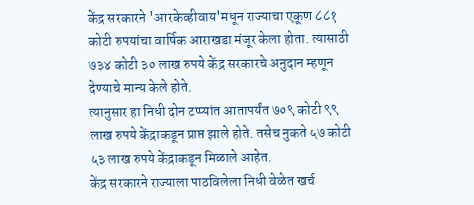केंद्र सरकारने 'आरकेव्हीवाय'मधून राज्याचा एकूण ८८१ कोटी रुपयांचा वार्षिक आराखडा मंजूर केला होता. त्यासाठी ७३४ कोटी ३० लाख रुपये केंद्र सरकारचे अनुदान म्हणून देण्याचे मान्य केले होते.
त्यानुसार हा निधी दोन टप्प्यांत आतापर्यंत ७०९ कोटी ९९ लाख रुपये केंद्राकडून प्राप्त झाले होते. तसेच नुकते ५७ कोटी ५३ लाख रुपये केंद्राकडून मिळाले आहेत.
केंद्र सरकारने राज्याला पाठविलेला निधी वेळेत खर्च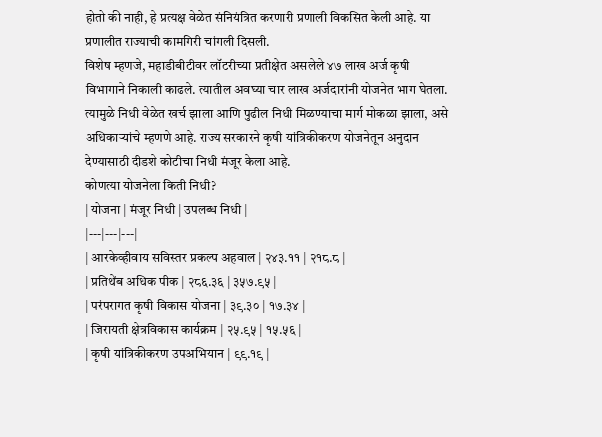होतो की नाही, हे प्रत्यक्ष वेळेत संनियंत्रित करणारी प्रणाली विकसित केली आहे. या प्रणालीत राज्याची कामगिरी चांगली दिसली.
विशेष म्हणजे, महाडीबीटीवर लॉटरीच्या प्रतीक्षेत असलेले ४७ लाख अर्ज कृषी विभागाने निकाली काढले. त्यातील अवघ्या चार लाख अर्जदारांनी योजनेत भाग घेतला.
त्यामुळे निधी वेळेत खर्च झाला आणि पुढील निधी मिळण्याचा मार्ग मोकळा झाला, असे अधिकाऱ्यांचे म्हणणे आहे. राज्य सरकारने कृषी यांत्रिकीकरण योजनेतून अनुदान देण्यासाठी दीडशे कोटीचा निधी मंजूर केला आहे.
कोणत्या योजनेला किती निधी?
| योजना | मंजूर निधी | उपलब्ध निधी |
|---|---|---|
| आरकेव्हीवाय सविस्तर प्रकल्प अहवाल | २४३.११ | २१८.८ |
| प्रतिथेंब अधिक पीक | २८६.३६ | ३५७.९५ |
| परंपरागत कृषी विकास योजना | ३९.३० | १७.३४ |
| जिरायती क्षेत्रविकास कार्यक्रम | २५.९५ | १५.५६ |
| कृषी यांत्रिकीकरण उपअभियान | ९९.१९ |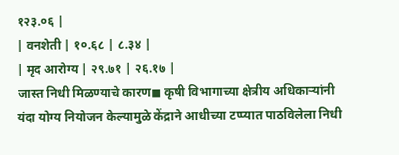१२३.०६ |
| वनशेती | १०.६८ | ८.३४ |
| मृद आरोग्य | २९.७१ | २६.१७ |
जास्त निधी मिळण्याचे कारण◼ कृषी विभागाच्या क्षेत्रीय अधिकाऱ्यांनी यंदा योग्य नियोजन केल्यामुळे केंद्राने आधीच्या टप्प्यात पाठविलेला निधी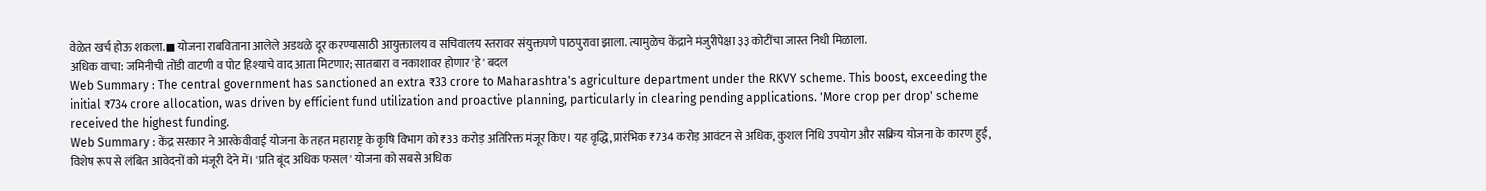वेळेत खर्च होऊ शकला.◼ योजना राबविताना आलेले अडथळे दूर करण्यासाठी आयुक्तालय व सचिवालय स्तरावर संयुक्तपणे पाठपुरावा झाला. त्यामुळेच केंद्राने मंजुरीपेक्षा ३३ कोटींचा जास्त निधी मिळाला.
अधिक वाचा: जमिनीची तोंडी वाटणी व पोट हिश्याचे वाद आता मिटणार; सातबारा व नकाशावर होणार 'हे' बदल
Web Summary : The central government has sanctioned an extra ₹33 crore to Maharashtra's agriculture department under the RKVY scheme. This boost, exceeding the initial ₹734 crore allocation, was driven by efficient fund utilization and proactive planning, particularly in clearing pending applications. 'More crop per drop' scheme received the highest funding.
Web Summary : केंद्र सरकार ने आरकेवीवाई योजना के तहत महाराष्ट्र के कृषि विभाग को ₹33 करोड़ अतिरिक्त मंजूर किए। यह वृद्धि, प्रारंभिक ₹734 करोड़ आवंटन से अधिक, कुशल निधि उपयोग और सक्रिय योजना के कारण हुई, विशेष रूप से लंबित आवेदनों को मंजूरी देने में। 'प्रति बूंद अधिक फसल' योजना को सबसे अधिक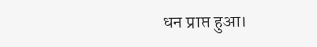धन प्राप्त हुआ।